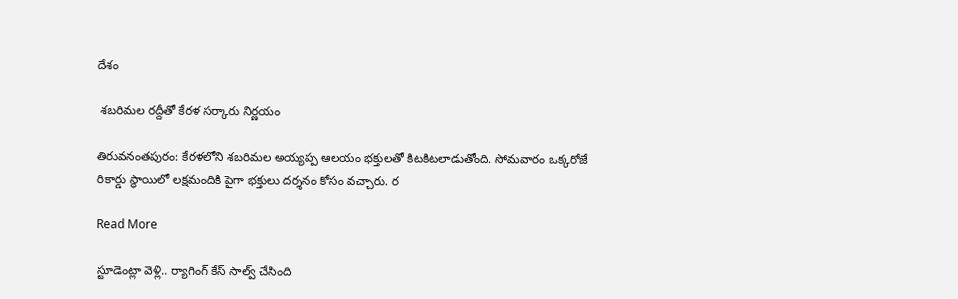దేశం

 శబరిమల రద్దీతో కేరళ సర్కారు నిర్ణయం

తిరువనంతపురం: కేరళలోని శబరిమల అయ్యప్ప ఆలయం భక్తులతో కిటకిటలాడుతోంది. సోమవారం ఒక్కరోజే రికార్డు స్థాయిలో లక్షమందికి పైగా భక్తులు దర్శనం కోసం వచ్చారు. ర

Read More

స్టూడెంట్లా వెళ్లి.. ర్యాగింగ్ కేస్ సాల్వ్ చేసింది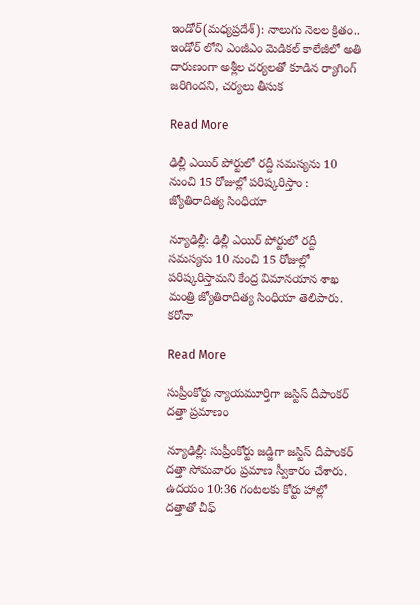ఇండోర్(మధ్యప్రదేశ్): నాలుగు నెలల క్రితం.. ఇండోర్ లోని ఎంజీఎం మెడికల్ కాలేజీలో అతి దారుణంగా అశ్లీల చర్యలతో కూడిన ర్యాగింగ్ జరిగిందని, చర్యలు తీసుక

Read More

ఢిల్లీ ఎయిర్ పోర్టులో రద్దీ సమస్యను 10 నుంచి 15 రోజుల్లో పరిష్కరిస్తాం : జ్యోతిరాదిత్య సింధియా

న్యూఢిల్లీ: ఢిల్లీ ఎయిర్ పోర్టులో రద్దీ సమస్యను 10 నుంచి 15 రోజుల్లో పరిష్కరిస్తామని కేంద్ర విమానయాన శాఖ మంత్రి జ్యోతిరాదిత్య సింధియా తెలిపారు. కరోనా

Read More

సుప్రీంకోర్టు న్యాయమూర్తిగా జస్టిస్ దీపాంకర్ దత్తా ప్రమాణం

న్యూఢిల్లీ: సుప్రీంకోర్టు జడ్జిగా జస్టిస్ దీపాంకర్ దత్తా సోమవారం ప్రమాణ స్వీకారం చేశారు. ఉదయం 10:36 గంటలకు కోర్టు హాల్లో దత్తాతో చీఫ్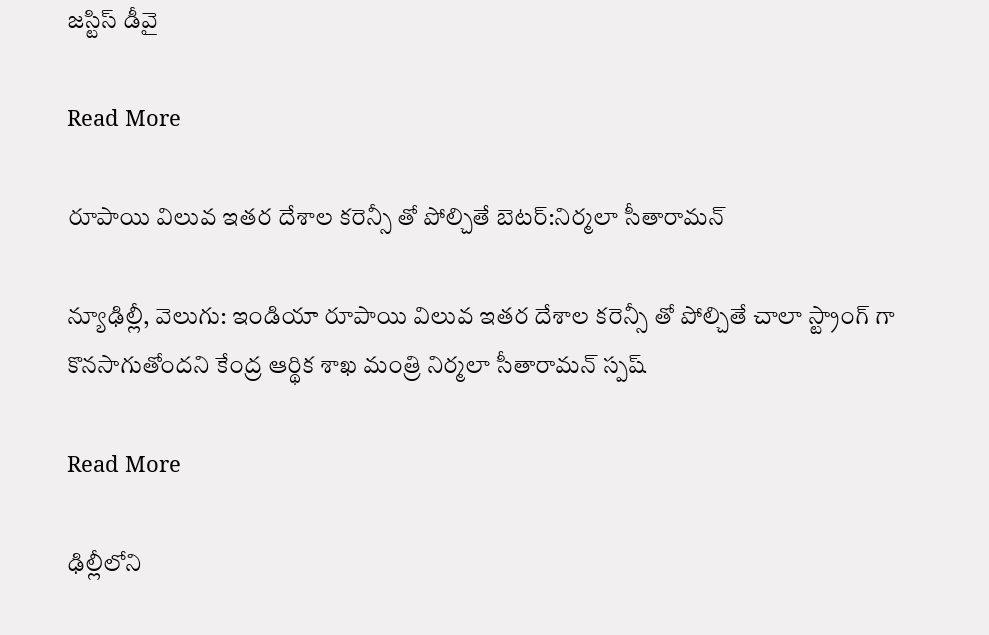జస్టిస్ డీవై

Read More

రూపాయి విలువ ఇతర దేశాల కరెన్సీ తో పోల్చితే బెటర్:నిర్మలా సీతారామన్

న్యూఢిల్లీ, వెలుగు: ఇండియా రూపాయి విలువ ఇతర దేశాల కరెన్సీ తో పోల్చితే చాలా స్ట్రాంగ్ గా కొనసాగుతోందని కేంద్ర ఆర్థిక శాఖ మంత్రి నిర్మలా సీతారామన్ స్పష్

Read More

ఢిల్లీలోని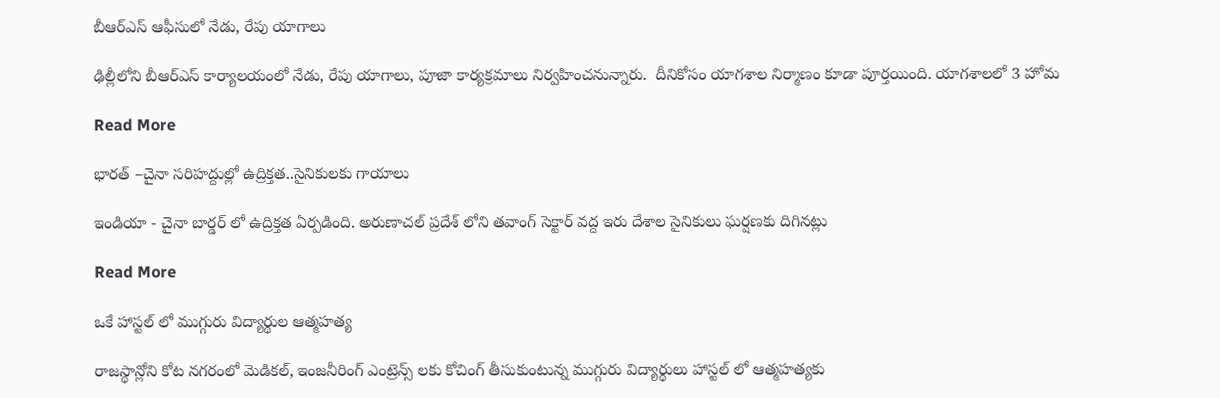బీఆర్ఎస్ ఆఫీసులో నేడు, రేపు యాగాలు

ఢిల్లీలోని బీఆర్ఎస్ కార్యాలయంలో నేడు, రేపు యాగాలు, పూజా కార్యక్రమాలు నిర్వహించనున్నారు.  దీనికోసం యాగశాల నిర్మాణం కూడా పూర్తయింది. యాగశాలలో 3 హోమ

Read More

భారత్ –చైనా సరిహద్దుల్లో ఉద్రిక్తత..సైనికులకు గాయాలు

ఇండియా - చైనా బార్డర్ లో ఉద్రిక్తత ఏర్పడింది. అరుణాచల్‌ ప్రదేశ్‌ లోని తవాంగ్‌ సెక్టార్‌ వద్ద ఇరు దేశాల సైనికులు ఘర్షణకు దిగినట్లు

Read More

ఒకే హాస్టల్ లో ముగ్గురు విద్యార్థుల ఆత్మహత్య

రాజస్థాన్లోని కోట నగరంలో మెడికల్, ఇంజనీరింగ్ ఎంట్రెన్స్ లకు కోచింగ్ తీసుకుంటున్న ముగ్గురు విద్యార్థులు హాస్టల్ లో ఆత్మహత్యకు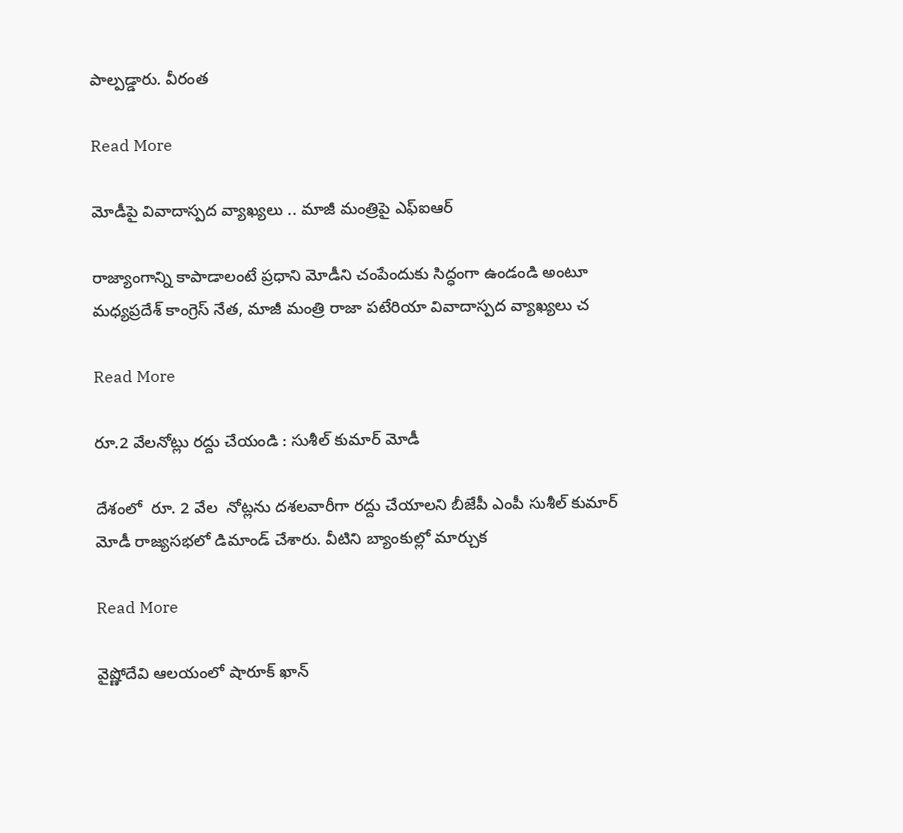పాల్పడ్డారు. వీరంత

Read More

మోడీపై వివాదాస్పద వ్యాఖ్యలు .. మాజీ మంత్రిపై ఎఫ్‌ఐఆర్‌

రాజ్యాంగాన్ని కాపాడాలంటే ప్రధాని మోడీని చంపేందుకు సిద్ధంగా ఉండండి అంటూ మధ్యప్రదేశ్ కాంగ్రెస్ నేత, మాజీ మంత్రి రాజా పటేరియా వివాదాస్పద వ్యాఖ్యలు చ

Read More

రూ.2 వేలనోట్లు రద్దు చేయండి : సుశీల్ కుమార్ మోడీ

దేశంలో  రూ. 2 వేల  నోట్లను దశలవారీగా రద్దు చేయాలని బీజేపీ ఎంపీ సుశీల్ కుమార్ మోడీ రాజ్యసభలో డిమాండ్‌ చేశారు. వీటిని బ్యాంకుల్లో మార్చుక

Read More

వైష్ణోదేవి ఆలయంలో షారూక్ ఖాన్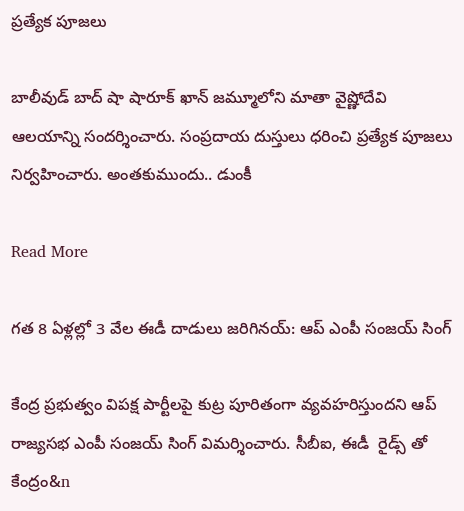ప్రత్యేక పూజలు

బాలీవుడ్ బాద్ షా షారూక్ ఖాన్ జమ్మూలోని మాతా వైష్ణోదేవి ఆలయాన్ని సందర్శించారు. సంప్రదాయ దుస్తులు ధరించి ప్రత్యేక పూజలు నిర్వహించారు. అంతకుముందు.. డుంకీ

Read More

గత 8 ఏళ్లల్లో 3 వేల ఈడీ దాడులు జరిగినయ్: ఆప్ ఎంపీ సంజయ్ సింగ్

కేంద్ర ప్రభుత్వం విపక్ష పార్టీలపై కుట్ర పూరితంగా వ్యవహరిస్తుందని ఆప్ రాజ్యసభ ఎంపీ సంజయ్ సింగ్ విమర్శించారు. సీబీఐ, ఈడీ  రైడ్స్ తో  కేంద్రం&n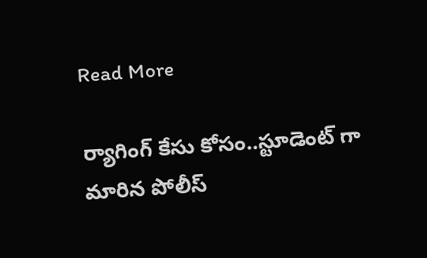Read More

ర్యాగింగ్ కేసు కోసం..స్టూడెంట్ గా మారిన పోలీస్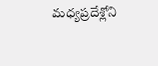మధ్యప్రదేశ్లోని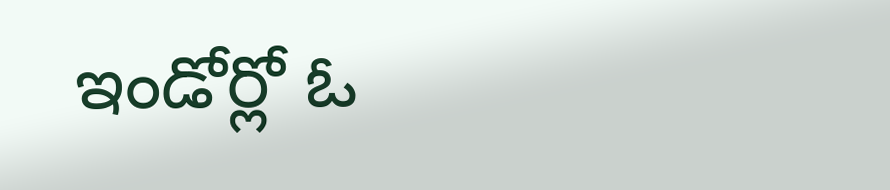ఇండోర్లో ఓ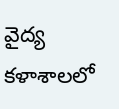వైద్య కళాశాలలో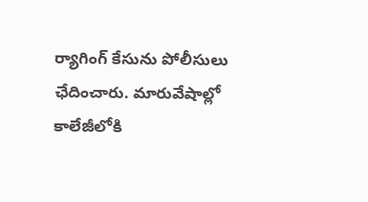ర్యాగింగ్ కేసును పోలీసులు ఛేదించారు. మారువేషాల్లో కాలేజీలోకి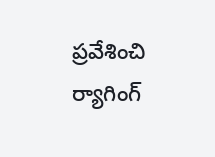ప్రవేశించి ర్యాగింగ్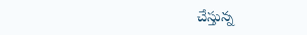చేస్తున్న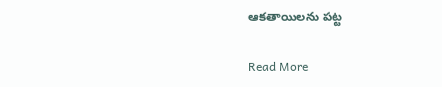ఆకతాయిలను పట్ట

Read More